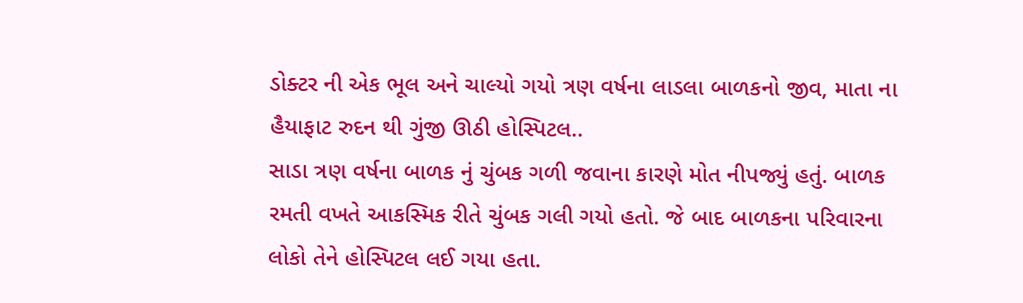ડોક્ટર ની એક ભૂલ અને ચાલ્યો ગયો ત્રણ વર્ષના લાડલા બાળકનો જીવ, માતા ના હૈયાફાટ રુદન થી ગુંજી ઊઠી હોસ્પિટલ..
સાડા ત્રણ વર્ષના બાળક નું ચુંબક ગળી જવાના કારણે મોત નીપજ્યું હતું. બાળક રમતી વખતે આકસ્મિક રીતે ચુંબક ગલી ગયો હતો. જે બાદ બાળકના પરિવારના લોકો તેને હોસ્પિટલ લઈ ગયા હતા.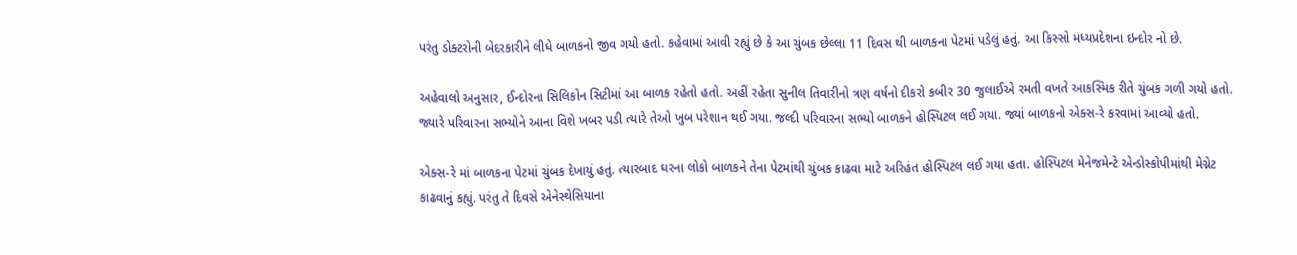પરંતુ ડોક્ટરોની બેદરકારીને લીધે બાળકનો જીવ ગયો હતો. કહેવામાં આવી રહ્યું છે કે આ ચુંબક છેલ્લા 11 દિવસ થી બાળકના પેટમાં પડેલું હતું. આ કિસ્સો મધ્યપ્રદેશના ઇન્દોર નો છે.

અહેવાલો અનુસાર, ઈન્દોરના સિલિકોન સિટીમાં આ બાળક રહેતો હતો. અહીં રહેતા સુનીલ તિવારીનો ત્રણ વર્ષનો દીકરો કબીર 30 જુલાઈએ રમતી વખતે આકસ્મિક રીતે ચુંબક ગળી ગયો હતો. જ્યારે પરિવારના સભ્યોને આના વિશે ખબર પડી ત્યારે તેઓ ખુબ પરેશાન થઈ ગયા. જલ્દી પરિવારના સભ્યો બાળકને હોસ્પિટલ લઈ ગયા. જ્યાં બાળકનો એક્સ-રે કરવામાં આવ્યો હતો.

એક્સ-રે માં બાળકના પેટમાં ચુંબક દેખાયું હતું. ત્યારબાદ ઘરના લોકો બાળકને તેના પેટમાંથી ચુંબક કાઢવા માટે અરિહંત હોસ્પિટલ લઈ ગયા હતા. હોસ્પિટલ મેનેજમેન્ટે એન્ડોસ્કોપીમાંથી મેગ્નેટ કાઢવાનું કહ્યું. પરંતુ તે દિવસે એનેસ્થેસિયાના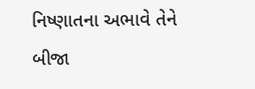નિષ્ણાતના અભાવે તેને બીજા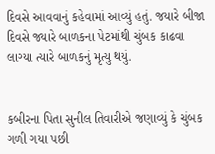દિવસે આવવાનું કહેવામાં આવ્યું હતું. જયારે બીજા દિવસે જ્યારે બાળકના પેટમાંથી ચુંબક કાઢવા લાગ્યા ત્યારે બાળકનું મૃત્યુ થયું.


કબીરના પિતા સુનીલ તિવારીએ જણાવ્યું કે ચુંબક ગળી ગયા પછી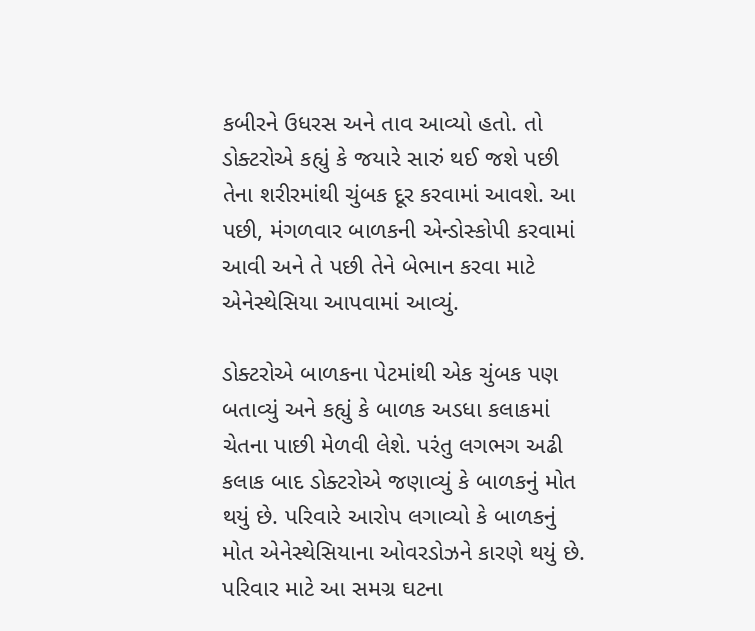કબીરને ઉધરસ અને તાવ આવ્યો હતો. તો ડોક્ટરોએ કહ્યું કે જયારે સારું થઈ જશે પછી તેના શરીરમાંથી ચુંબક દૂર કરવામાં આવશે. આ પછી, મંગળવાર બાળકની એન્ડોસ્કોપી કરવામાં આવી અને તે પછી તેને બેભાન કરવા માટે એનેસ્થેસિયા આપવામાં આવ્યું.

ડોક્ટરોએ બાળકના પેટમાંથી એક ચુંબક પણ બતાવ્યું અને કહ્યું કે બાળક અડધા કલાકમાં ચેતના પાછી મેળવી લેશે. પરંતુ લગભગ અઢી કલાક બાદ ડોક્ટરોએ જણાવ્યું કે બાળકનું મોત થયું છે. પરિવારે આરોપ લગાવ્યો કે બાળકનું મોત એનેસ્થેસિયાના ઓવરડોઝને કારણે થયું છે. પરિવાર માટે આ સમગ્ર ઘટના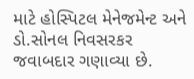માટે હોસ્પિટલ મેનેજમેન્ટ અને ડો.સોનલ નિવસરકર જવાબદાર ગણાવ્યા છે.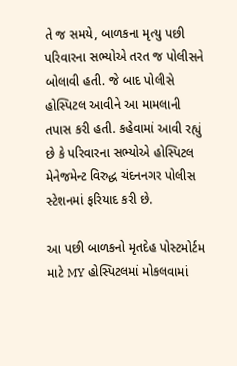તે જ સમયે, બાળકના મૃત્યુ પછી પરિવારના સભ્યોએ તરત જ પોલીસને બોલાવી હતી. જે બાદ પોલીસે હોસ્પિટલ આવીને આ મામલાની તપાસ કરી હતી. કહેવામાં આવી રહ્યું છે કે પરિવારના સભ્યોએ હોસ્પિટલ મેનેજમેન્ટ વિરુદ્ધ ચંદનનગર પોલીસ સ્ટેશનમાં ફરિયાદ કરી છે.

આ પછી બાળકનો મૃતદેહ પોસ્ટમોર્ટમ માટે MY હોસ્પિટલમાં મોકલવામાં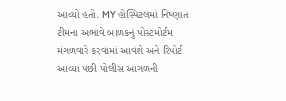આવ્યો હતો. MY હોસ્પિટલમાં નિષ્ણાત ટીમના અભાવે બાળકનું પોસ્ટમોર્ટમ મંગળવારે કરવામાં આવશે અને રિપોર્ટ આવ્યા પછી પોલીસ આગળની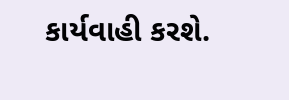કાર્યવાહી કરશે.